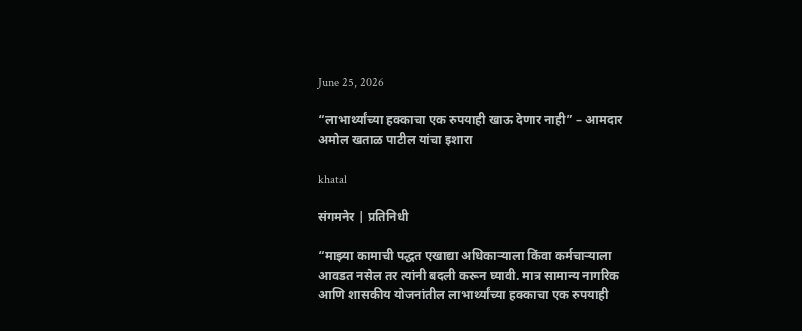June 25, 2026

“लाभार्थ्यांच्या हक्काचा एक रुपयाही खाऊ देणार नाही” – आमदार अमोल खताळ पाटील यांचा इशारा

khatal

संगमनेर | प्रतिनिधी

“माझ्या कामाची पद्धत एखाद्या अधिकाऱ्याला किंवा कर्मचाऱ्याला आवडत नसेल तर त्यांनी बदली करून घ्यावी. मात्र सामान्य नागरिक आणि शासकीय योजनांतील लाभार्थ्यांच्या हक्काचा एक रुपयाही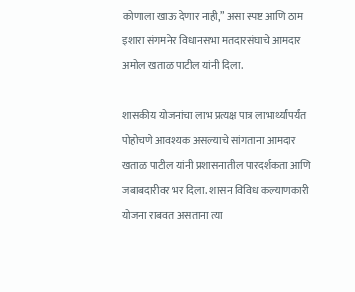कोणाला खाऊ देणार नाही,” असा स्पष्ट आणि ठाम इशारा संगमनेर विधानसभा मतदारसंघाचे आमदार अमोल खताळ पाटील यांनी दिला.

शासकीय योजनांचा लाभ प्रत्यक्ष पात्र लाभार्थ्यांपर्यंत पोहोचणे आवश्यक असल्याचे सांगताना आमदार खताळ पाटील यांनी प्रशासनातील पारदर्शकता आणि जबाबदारीवर भर दिला. शासन विविध कल्याणकारी योजना राबवत असताना त्या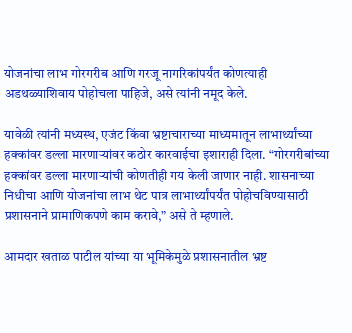योजनांचा लाभ गोरगरीब आणि गरजू नागरिकांपर्यंत कोणत्याही अडथळ्याशिवाय पोहोचला पाहिजे, असे त्यांनी नमूद केले.

यावेळी त्यांनी मध्यस्थ, एजंट किंवा भ्रष्टाचाराच्या माध्यमातून लाभार्थ्यांच्या हक्कांवर डल्ला मारणाऱ्यांवर कठोर कारवाईचा इशाराही दिला. “गोरगरीबांच्या हक्कांवर डल्ला मारणाऱ्यांची कोणतीही गय केली जाणार नाही. शासनाच्या निधीचा आणि योजनांचा लाभ थेट पात्र लाभार्थ्यांपर्यंत पोहोचविण्यासाठी प्रशासनाने प्रामाणिकपणे काम करावे,” असे ते म्हणाले.

आमदार खताळ पाटील यांच्या या भूमिकेमुळे प्रशासनातील भ्रष्ट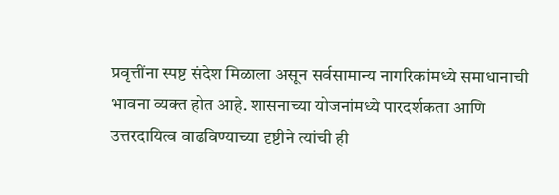प्रवृत्तींना स्पष्ट संदेश मिळाला असून सर्वसामान्य नागरिकांमध्ये समाधानाची भावना व्यक्त होत आहे. शासनाच्या योजनांमध्ये पारदर्शकता आणि उत्तरदायित्व वाढविण्याच्या दृष्टीने त्यांची ही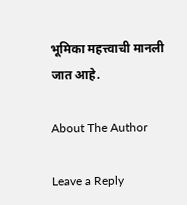भूमिका महत्त्वाची मानली जात आहे.

About The Author

Leave a Reply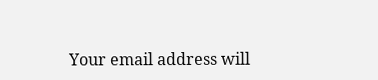Your email address will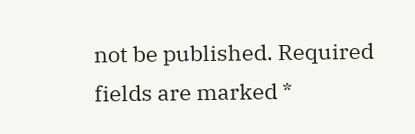not be published. Required fields are marked *